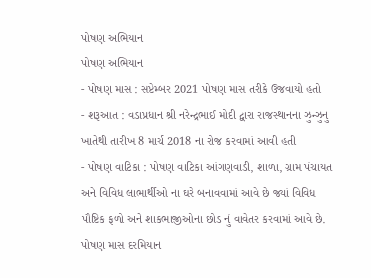પોષણ અભિયાન
પોષણ અભિયાન
- પોષણ માસ : સપ્ટેમ્બર 2021 પોષણ માસ તરીકે ઉજવાયો હતો
- શરૂઆત : વડાપ્રધાન શ્રી નરેન્દ્રભાઈ મોદી દ્વારા રાજસ્થાનના ઝુન્ઝુનુ ખાતેથી તારીખ 8 માર્ચ 2018 ના રોજ કરવામાં આવી હતી
- પોષણ વાટિકા : પોષણ વાટિકા આંગણવાડી, શાળા, ગ્રામ પંચાયત અને વિવિધ લાભાર્થીઓ ના ઘરે બનાવવામાં આવે છે જ્યાં વિવિધ પૌષ્ટિક ફળો અને શાકભાજીઓના છોડ નું વાવેતર કરવામાં આવે છે. પોષણ માસ દરમિયાન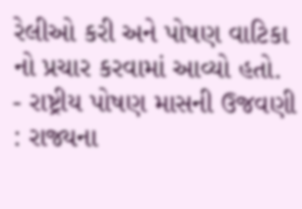રેલીઓ કરી અને પોષણ વાટિકા નો પ્રચાર કરવામાં આવ્યો હતો.
- રાષ્ટ્રીય પોષણ માસની ઉજવણી : રાજ્યના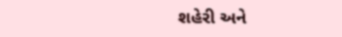શહેરી અને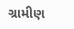ગ્રામીણ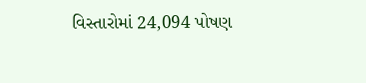વિસ્તારોમાં 24,094 પોષણ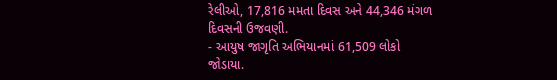રેલીઓ, 17,816 મમતા દિવસ અને 44,346 મંગળ દિવસની ઉજવણી.
- આયુષ જાગૃતિ અભિયાનમાં 61,509 લોકો જોડાયા.